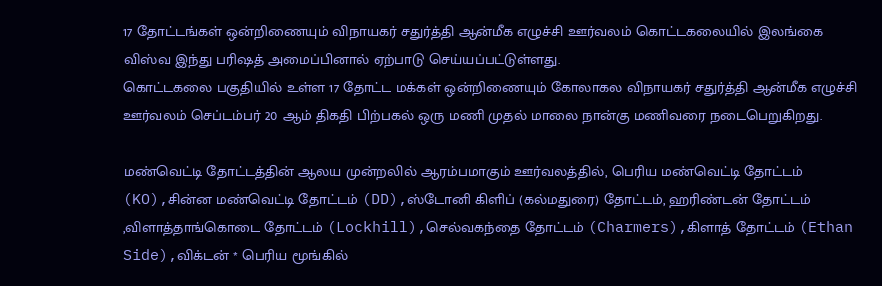17 தோட்டங்கள் ஒன்றிணையும் விநாயகர் சதுர்த்தி ஆன்மீக எழுச்சி ஊர்வலம் கொட்டகலையில் இலங்கை விஸ்வ இந்து பரிஷத் அமைப்பினால் ஏற்பாடு செய்யப்பட்டுள்ளது.
கொட்டகலை பகுதியில் உள்ள 17 தோட்ட மக்கள் ஒன்றிணையும் கோலாகல விநாயகர் சதுர்த்தி ஆன்மீக எழுச்சி ஊர்வலம் செப்டம்பர் 20 ஆம் திகதி பிற்பகல் ஒரு மணி முதல் மாலை நான்கு மணிவரை நடைபெறுகிறது.

மண்வெட்டி தோட்டத்தின் ஆலய முன்றலில் ஆரம்பமாகும் ஊர்வலத்தில், பெரிய மண்வெட்டி தோட்டம் (KO),சின்ன மண்வெட்டி தோட்டம் (DD),ஸ்டோனி கிளிப் (கல்மதுரை) தோட்டம், ஹரிண்டன் தோட்டம் ,விளாத்தாங்கொடை தோட்டம் (Lockhill),செல்வகந்தை தோட்டம் (Charmers),கிளாத் தோட்டம் (Ethan Side),விக்டன் * பெரிய மூங்கில்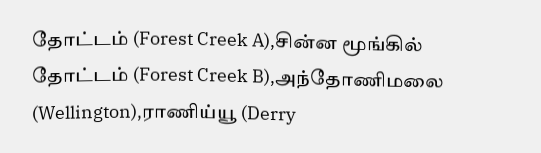தோட்டம் (Forest Creek A),சின்ன மூங்கில் தோட்டம் (Forest Creek B),அந்தோணிமலை (Wellington),ராணிய்யூ (Derry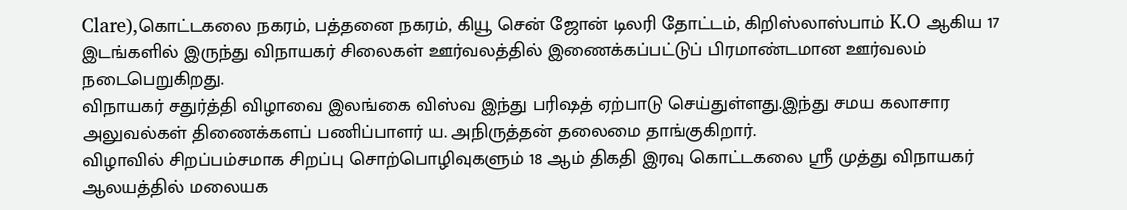Clare),கொட்டகலை நகரம், பத்தனை நகரம், கியூ சென் ஜோன் டிலரி தோட்டம், கிறிஸ்லாஸ்பாம் K.O ஆகிய 17 இடங்களில் இருந்து விநாயகர் சிலைகள் ஊர்வலத்தில் இணைக்கப்பட்டுப் பிரமாண்டமான ஊர்வலம் நடைபெறுகிறது.
விநாயகர் சதுர்த்தி விழாவை இலங்கை விஸ்வ இந்து பரிஷத் ஏற்பாடு செய்துள்ளது.இந்து சமய கலாசார அலுவல்கள் திணைக்களப் பணிப்பாளர் ய. அநிருத்தன் தலைமை தாங்குகிறார்.
விழாவில் சிறப்பம்சமாக சிறப்பு சொற்பொழிவுகளும் 18 ஆம் திகதி இரவு கொட்டகலை ஸ்ரீ முத்து விநாயகர் ஆலயத்தில் மலையக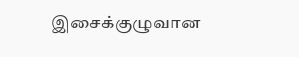இசைக்குழுவான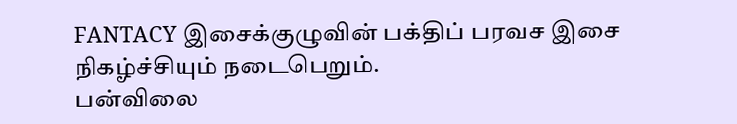FANTACY இசைக்குழுவின் பக்திப் பரவச இசை நிகழ்ச்சியும் நடைபெறும்.
பன்விலை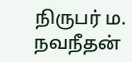நிருபர் ம. நவநீதன்